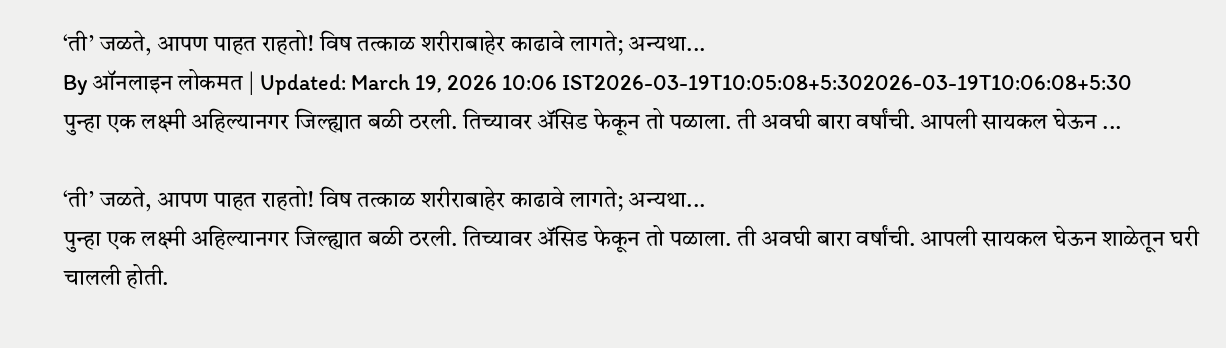‘ती’ जळते, आपण पाहत राहतो! विष तत्काळ शरीराबाहेर काढावे लागते; अन्यथा...
By ऑनलाइन लोकमत | Updated: March 19, 2026 10:06 IST2026-03-19T10:05:08+5:302026-03-19T10:06:08+5:30
पुन्हा एक लक्ष्मी अहिल्यानगर जिल्ह्यात बळी ठरली. तिच्यावर ॲसिड फेकून तो पळाला. ती अवघी बारा वर्षांची. आपली सायकल घेऊन ...

‘ती’ जळते, आपण पाहत राहतो! विष तत्काळ शरीराबाहेर काढावे लागते; अन्यथा...
पुन्हा एक लक्ष्मी अहिल्यानगर जिल्ह्यात बळी ठरली. तिच्यावर ॲसिड फेकून तो पळाला. ती अवघी बारा वर्षांची. आपली सायकल घेऊन शाळेतून घरी चालली होती.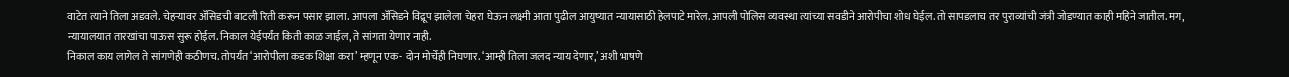वाटेत त्याने तिला अडवले. चेहऱ्यावर ॲसिडची बाटली रिती करून पसार झाला. आपला ॲसिडने विद्रूप झालेला चेहरा घेऊन लक्ष्मी आता पुढील आयुष्यात न्यायासाठी हेलपाटे मारेल. आपली पोलिस व्यवस्था त्यांच्या सवडीने आरोपीचा शोध घेईल. तो सापडलाच तर पुराव्यांची जंत्री जोडण्यात काही महिने जातील. मग, न्यायालयात तारखांचा पाऊस सुरू होईल. निकाल येईपर्यंत किती काळ जाईल, ते सांगता येणार नाही.
निकाल काय लागेल ते सांगणेही कठीणच. तोपर्यंत ‘आरोपीला कडक शिक्षा करा’ म्हणून एक- दोन मोर्चेही निघणार. ‘आम्ही तिला जलद न्याय देणार,’ अशी भाषणे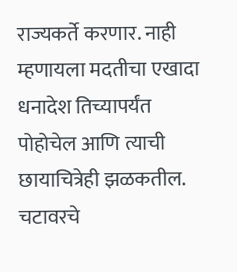राज्यकर्ते करणार. नाही म्हणायला मदतीचा एखादा धनादेश तिच्यापर्यंत पोहोचेल आणि त्याची छायाचित्रेही झळकतील. चटावरचे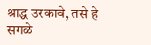श्राद्ध उरकावे, तसे हे सगळे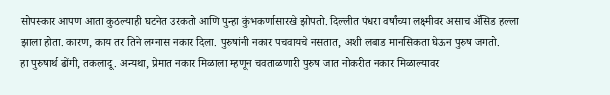सोपस्कार आपण आता कुठल्याही घटनेत उरकतो आणि पुन्हा कुंभकर्णासारखे झोपतो. दिल्लीत पंधरा वर्षांच्या लक्ष्मीवर असाच ॲसिड हल्ला झाला होता. कारण, काय तर तिने लग्नास नकार दिला. पुरुषांनी नकार पचवायचे नसतात, अशी लबाड मानसिकता घेऊन पुरुष जगतो.
हा पुरुषार्थ ढोंगी, तकलादू. अन्यथा, प्रेमात नकार मिळाला म्हणून चवताळणारी पुरुष जात नोकरीत नकार मिळाल्यावर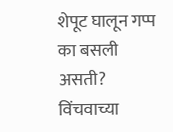शेपूट घालून गप्प का बसली असती? विंचवाच्या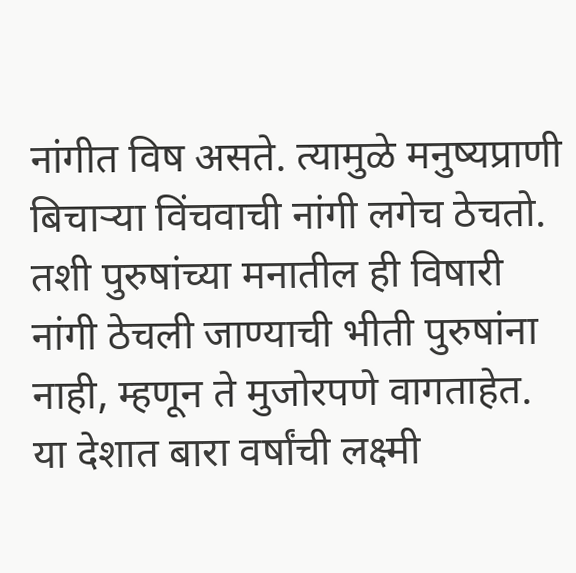नांगीत विष असते. त्यामुळे मनुष्यप्राणी बिचाऱ्या विंचवाची नांगी लगेच ठेचतो. तशी पुरुषांच्या मनातील ही विषारी नांगी ठेचली जाण्याची भीती पुरुषांना नाही, म्हणून ते मुजोरपणे वागताहेत. या देशात बारा वर्षांची लक्ष्मी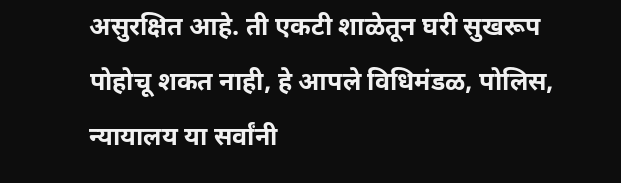असुरक्षित आहे. ती एकटी शाळेतून घरी सुखरूप पोहोचू शकत नाही, हे आपले विधिमंडळ, पोलिस, न्यायालय या सर्वांनी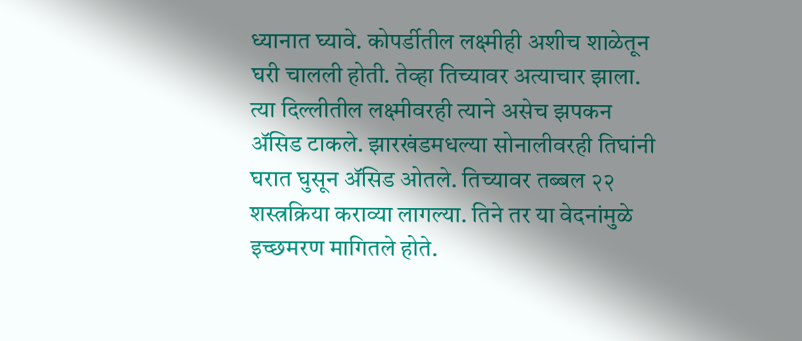ध्यानात घ्यावे. कोपर्डीतील लक्ष्मीही अशीच शाळेतून घरी चालली होती. तेव्हा तिच्यावर अत्याचार झाला.
त्या दिल्लीतील लक्ष्मीवरही त्याने असेच झपकन ॲसिड टाकले. झारखंडमधल्या सोनालीवरही तिघांनी घरात घुसून ॲसिड ओतले. तिच्यावर तब्बल २२ शस्त्रक्रिया कराव्या लागल्या. तिने तर या वेदनांमुळे इच्छमरण मागितले होते.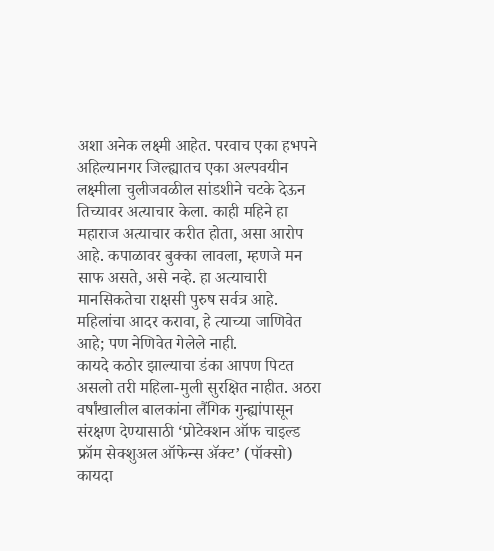अशा अनेक लक्ष्मी आहेत. परवाच एका हभपने अहिल्यानगर जिल्ह्यातच एका अल्पवयीन लक्ष्मीला चुलीजवळील सांडशीने चटके देऊन तिच्यावर अत्याचार केला. काही महिने हा महाराज अत्याचार करीत होता, असा आरोप आहे. कपाळावर बुक्का लावला, म्हणजे मन साफ असते, असे नव्हे. हा अत्याचारी मानसिकतेचा राक्षसी पुरुष सर्वत्र आहे. महिलांचा आदर करावा, हे त्याच्या जाणिवेत आहे; पण नेणिवेत गेलेले नाही.
कायदे कठोर झाल्याचा डंका आपण पिटत असलो तरी महिला-मुली सुरक्षित नाहीत. अठरा वर्षांखालील बालकांना लैंगिक गुन्ह्यांपासून संरक्षण देण्यासाठी ‘प्रोटेक्शन ऑफ चाइल्ड फ्रॉम सेक्शुअल ऑफेन्स ॲक्ट’ (पॉक्सो) कायदा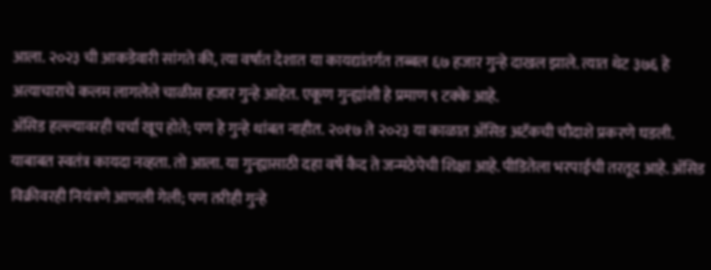आला. २०२३ ची आकडेवारी सांगते की, त्या वर्षात देशात या कायद्यांतर्गत तब्बल ६७ हजार गुन्हे दाखल झाले. त्यात थेट ३७६ हे अत्याचाराचे कलम लागलेले चाळीस हजार गुन्हे आहेत. एकूण गुन्ह्यांशी हे प्रमाण ९ टक्के आहे.
ॲसिड हल्ल्यावरही चर्चा खूप होते; पण हे गुन्हे थांबत नाहीत. २०१७ ते २०२३ या काळात ॲसिड अटॅकची चौदाशे प्रकरणे घडली. याबाबत स्वतंत्र कायदा नव्हता. तो आला. या गुन्ह्यासाठी दहा वर्षे कैद ते जन्मठेपेची शिक्षा आहे. पीडितेला भरपाईची तरतूद आहे. ॲसिड विक्रीवरही नियंत्रणे आणली गेली; पण तरीही गुन्हे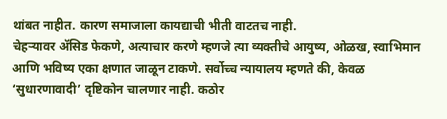थांबत नाहीत. कारण समाजाला कायद्याची भीती वाटतच नाही.
चेहऱ्यावर ॲसिड फेकणे, अत्याचार करणे म्हणजे त्या व्यक्तीचे आयुष्य, ओळख, स्वाभिमान आणि भविष्य एका क्षणात जाळून टाकणे. सर्वोच्च न्यायालय म्हणते की, केवळ ‘सुधारणावादी’ दृष्टिकोन चालणार नाही. कठोर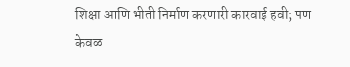शिक्षा आणि भीती निर्माण करणारी कारवाई हवी; पण केवळ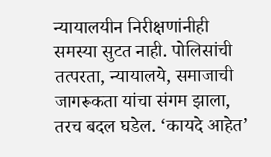न्यायालयीन निरीक्षणांनीही समस्या सुटत नाही. पोलिसांची तत्परता, न्यायालये, समाजाची जागरूकता यांचा संगम झाला, तरच बदल घडेल. ‘कायदे आहेत’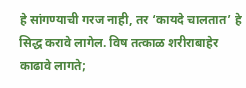हे सांगण्याची गरज नाही, तर ‘कायदे चालतात’ हे सिद्ध करावे लागेल. विष तत्काळ शरीराबाहेर काढावे लागते;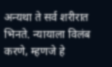अन्यथा ते सर्व शरीरात भिनते. न्यायाला विलंब करणे, म्हणजे हे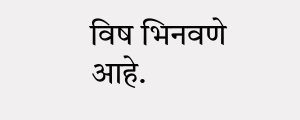विष भिनवणे आहे.